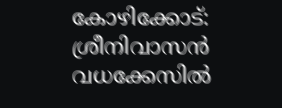കോഴിക്കോട്: ശ്രീനിവാസന്‍ വധക്കേസില്‍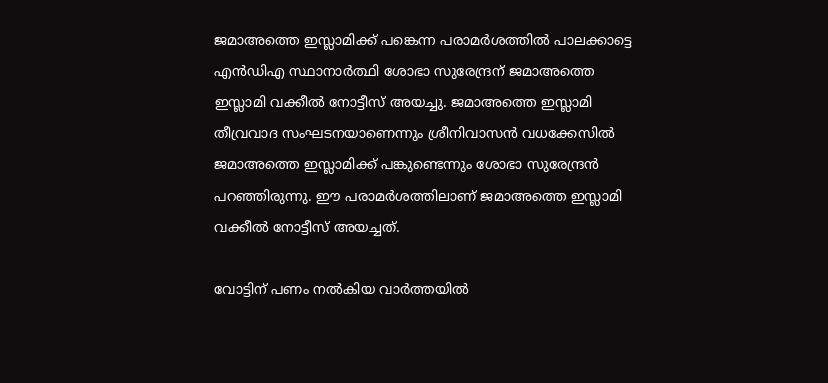ജമാഅത്തെ ഇസ്ലാമിക്ക് പങ്കെന്ന പരാമര്‍ശത്തില്‍ പാലക്കാട്ടെ എന്‍ഡിഎ സ്ഥാനാര്‍ത്ഥി ശോഭാ സുരേന്ദ്രന് ജമാഅത്തെ ഇസ്ലാമി വക്കീല്‍ നോട്ടീസ് അയച്ചു. ജമാഅത്തെ ഇസ്ലാമി തീവ്രവാദ സംഘടനയാണെന്നും ശ്രീനിവാസന്‍ വധക്കേസില്‍ ജമാഅത്തെ ഇസ്ലാമിക്ക് പങ്കുണ്ടെന്നും ശോഭാ സുരേന്ദ്രന്‍ പറഞ്ഞിരുന്നു. ഈ പരാമര്‍ശത്തിലാണ് ജമാഅത്തെ ഇസ്ലാമി വക്കീല്‍ നോട്ടീസ് അയച്ചത്.

വോട്ടിന് പണം നല്‍കിയ വാര്‍ത്തയില്‍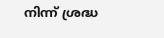നിന്ന് ശ്രദ്ധ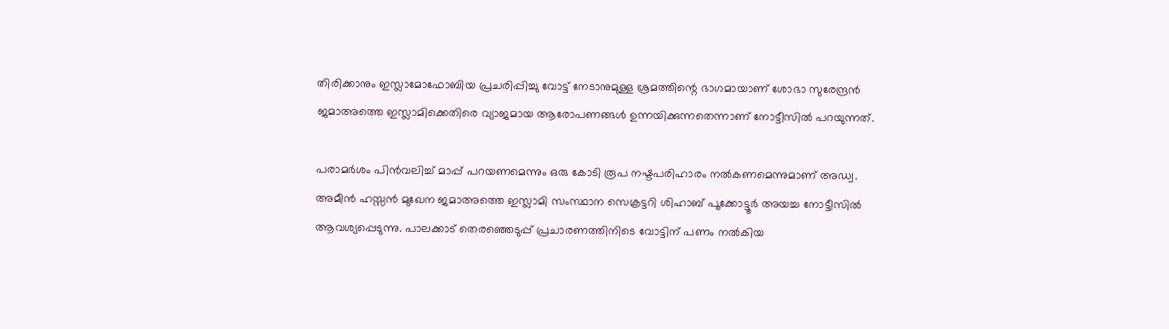തിരിക്കാനും ഇസ്ലാമോഫോബിയ പ്രചരിപ്പിച്ചു വോട്ട് നേടാനുമുള്ള ശ്രമത്തിന്റെ ഭാഗമായാണ് ശോഭാ സുരേന്ദ്രന്‍ ജമാഅത്തെ ഇസ്ലാമിക്കെതിരെ വ്യാജമായ ആരോപണങ്ങള്‍ ഉന്നയിക്കുന്നതെന്നാണ് നോട്ടീസില്‍ പറയുന്നത്.

പരാമര്‍ശം പിന്‍വലിച്ച് മാപ്പ് പറയണമെന്നും ഒരു കോടി രൂപ നഷ്ടപരിഹാരം നല്‍കണമെന്നുമാണ് അഡ്വ. അമീന്‍ ഹസ്സന്‍ മുഖേന ജമാഅത്തെ ഇസ്ലാമി സംസ്ഥാന സെക്രട്ടറി ശിഹാബ് പൂക്കോട്ടൂര്‍ അയച്ച നോട്ടീസില്‍ ആവശ്യപ്പെടുന്നു. പാലക്കാട് തെരഞ്ഞെടുപ്പ് പ്രചാരണത്തിനിടെ വോട്ടിന് പണം നല്‍കിയ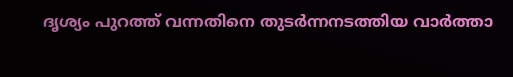ദൃശ്യം പുറത്ത് വന്നതിനെ തുടര്‍ന്നനടത്തിയ വാര്‍ത്താ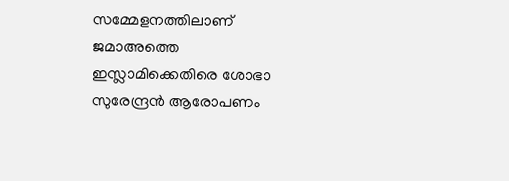സമ്മേളനത്തിലാണ് ജമാഅത്തെ ഇസ്ലാമിക്കെതിരെ ശോഭാ സുരേന്ദ്രന്‍ ആരോപണം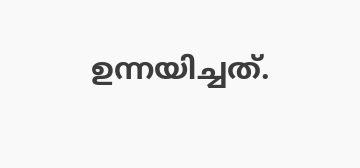ഉന്നയിച്ചത്.